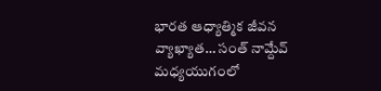భారత ఆధ్యాత్మిక జీవన వ్యాఖ్యాత… సంత్ నామ్దేవ్
మధ్యయుగంలో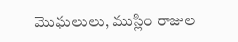మొఘలులు, ముస్లిం రాజుల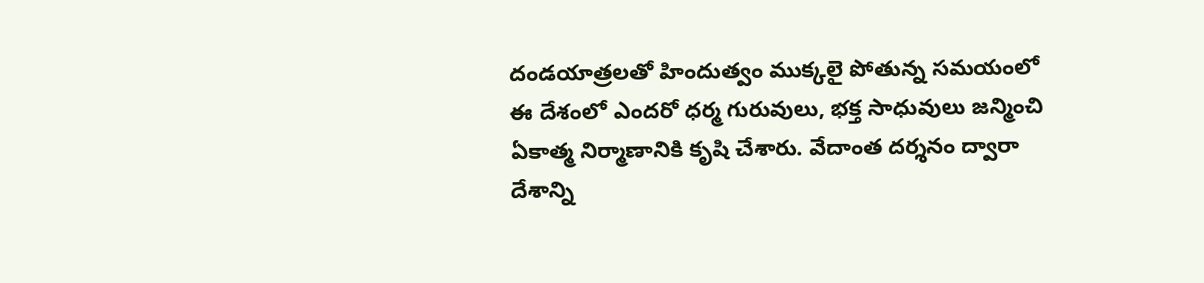దండయాత్రలతో హిందుత్వం ముక్కలై పోతున్న సమయంలో ఈ దేశంలో ఎందరో ధర్మ గురువులు, భక్త సాధువులు జన్మించి ఏకాత్మ నిర్మాణానికి కృషి చేశారు. వేదాంత దర్శనం ద్వారా దేశాన్ని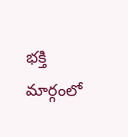భక్తి మార్గంలో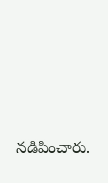నడిపించారు.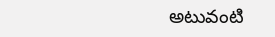అటువంటి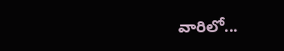వారిలో...